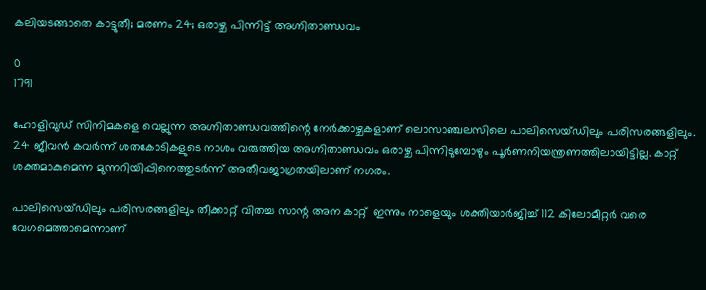കലിയടങ്ങാതെ കാട്ടുതീ; മരണം 24; ഒരാഴ്ച പിന്നിട്ട് അഗ്നിതാണ്ഡവം

0
1791

ഹോളിവുഡ് സിനിമകളെ വെല്ലുന്ന അഗ്നിതാണ്ഡവത്തിന്റെ നേര്‍ക്കാഴ്ചകളാണ് ലൊസാഞ്ചലസിലെ പാലിസെയ്ഡിലും പരിസരങ്ങളിലും. 24 ജീവന്‍ കവര്‍ന്ന് ശതകോടികളുടെ നാശം വരുത്തിയ അഗ്നിതാണ്ഡവം ഒരാഴ്ച പിന്നിടുമ്പോഴും പൂര്‍ണനിയന്ത്രണത്തിലായിട്ടില്ല. കാറ്റ് ശക്തമാകുമെന്ന മുന്നറിയിപ്പിനെത്തുടര്‍ന്ന് അതീവജാഗ്രതയിലാണ് നഗരം.

പാലിസെയ്ഡിലും പരിസരങ്ങളിലും തീക്കാറ്റ് വിതച്ച സാന്റ അന കാറ്റ്  ഇന്നും നാളെയും ശക്തിയാര്‍ജിച്ച് 112 കിലോമീറ്റര്‍ വരെ വേഗമെത്താമെന്നാണ്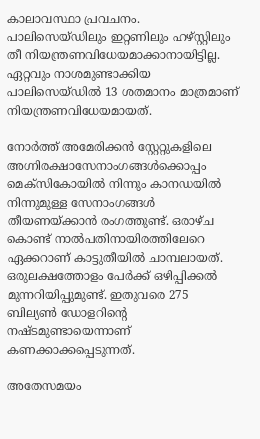കാലാവസ്ഥാ പ്രവചനം. പാലിസെയ്ഡിലും ഇറ്റണിലും ഹഴ്സ്റ്റിലും  തീ നിയന്ത്രണവിധേയമാക്കാനായിട്ടില്ല. ഏറ്റവും നാശമുണ്ടാക്കിയ പാലിസെയ്ഡില്‍ 13 ശതമാനം മാത്രമാണ് നിയന്ത്രണവിധേയമായത്.

നോര്‍ത്ത് അമേരിക്കന്‍ സ്റ്റേറ്റുകളിലെ അഗ്നിരക്ഷാസേനാംഗങ്ങള്‍ക്കൊപ്പം മെക്സികോയില്‍ നിന്നും കാനഡയില്‍ നിന്നുമുള്ള സേനാംഗങ്ങള്‍ തീയണയ്ക്കാന്‍ രംഗത്തുണ്ട്. ഒരാഴ്ച കൊണ്ട് നാല്‍പതിനായിരത്തിലേറെ ഏക്കറാണ് കാട്ടുതീയില്‍ ചാമ്പലായത്. ഒരുലക്ഷത്തോളം പേര്‍ക്ക് ഒഴിപ്പിക്കല്‍ മുന്നറിയിപ്പുമുണ്ട്. ഇതുവരെ 275 ബില്യണ്‍ ഡോളറിന്റെ നഷ്ടമുണ്ടായെന്നാണ് കണക്കാക്കപ്പെടുന്നത്.

അതേസമയം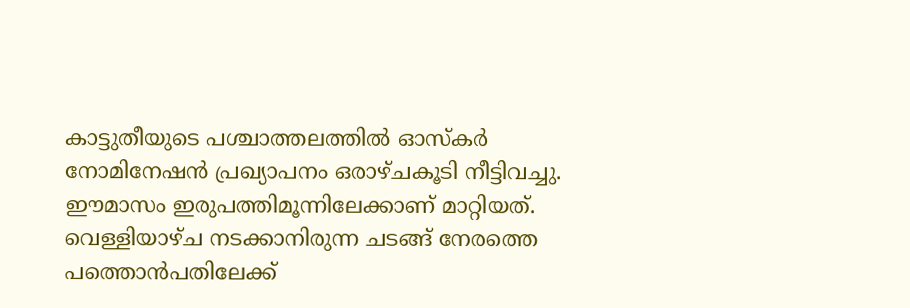കാട്ടുതീയുടെ പശ്ചാത്തലത്തില്‍ ഓസ്കര്‍ നോമിനേഷന്‍ പ്രഖ്യാപനം ഒരാഴ്ചകൂടി നീട്ടിവച്ചു. ഈമാസം ഇരുപത്തിമൂന്നിലേക്കാണ് മാറ്റിയത്. വെള്ളിയാഴ്ച നടക്കാനിരുന്ന ചടങ്ങ് നേരത്തെ പത്തൊന്‍പതിലേക്ക്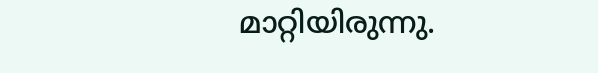മാറ്റിയിരുന്നു.